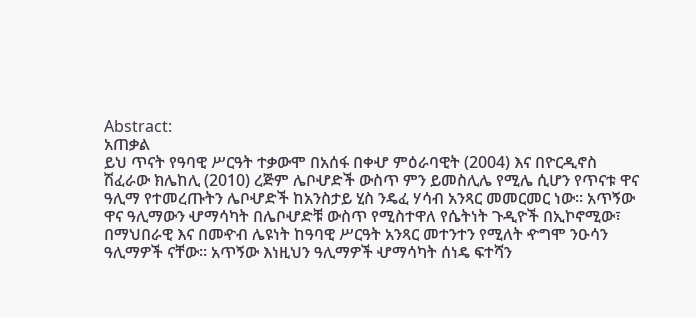Abstract:
አጠቃል
ይህ ጥናት የዓባዊ ሥርዓት ተቃውሞ በአሰፋ በቀሇ ምዕራባዊት (2004) እና በዮርዲኖስ
ሽፈራው ክሌከሊ (2010) ረጅም ሌቦሇድች ውስጥ ምን ይመስሊሌ የሚሌ ሲሆን የጥናቱ ዋና
ዓሊማ የተመረጡትን ሌቦሇድች ከአንስታይ ሂስ ንዴፈ ሃሳብ አንጻር መመርመር ነው፡፡ አጥኝው
ዋና ዓሊማውን ሇማሳካት በሌቦሇድቹ ውስጥ የሚስተዋለ የሴትነት ጉዲዮች በኢኮኖሚው፣
በማህበራዊ እና በመዯብ ሌዩነት ከዓባዊ ሥርዓት አንጻር መተንተን የሚለት ዯግሞ ንዑሳን
ዓሊማዎች ናቸው፡፡ አጥኝው እነዚህን ዓሊማዎች ሇማሳካት ሰነዴ ፍተሻን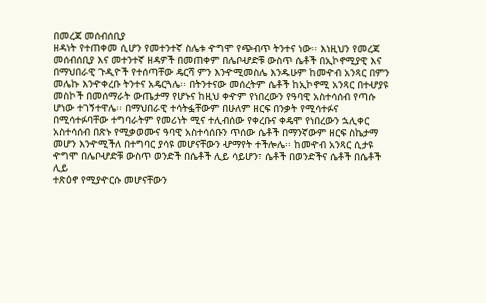በመረጃ መሰብሰቢያ
ዘዳነት የተጠቀመ ሲሆን የመተንተኛ ስሌቱ ዯግሞ የጭብጥ ትንተና ነው፡፡ እነዚህን የመረጃ
መሰብሰቢያ እና መተንተኛ ዘዳዎች በመጠቀም በሌቦሇድቹ ውስጥ ሴቶች በኢኮኖሚያዊ እና
በማህበራዊ ጉዲዮች የተሰጣቸው ዴርሻ ምን እንዯሚመስሌ እንዱሁም ከመዯብ አንጻር በምን
መሌኩ እንዯቀረቡ ትንተና አዴርጓሌ፡፡ በትንተናው መሰረትም ሴቶች ከኢኮኖሚ አንጻር በተሇያዩ
መስኮች በመሰማራት ውጤታማ የሆኑና ከዚህ ቀዯም የነበረውን የዓባዊ አስተሳሰብ የጣሱ
ሆነው ተገኝተዋሌ፡፡ በማህበራዊ ተሳትፏቸውም በሁለም ዘርፍ በንቃት የሚሳተፉና
በሚሳተፉባቸው ተግባራትም የመሪነት ሚና ተሊብሰው የቀረቡና ቀዴሞ የነበረውን ኋሊቀር
አስተሳሰብ በጽኑ የሚቃወሙና ዓባዊ አስተሳሰቡን ጥሰው ሴቶች በማንኛውም ዘርፍ ስኬታማ
መሆን እንዯሚችለ በተግባር ያሳዩ መሆናቸውን ሇማየት ተችሎሌ፡፡ ከመዯብ አንጻር ሲታዩ
ዯግሞ በሌቦሇድቹ ውስጥ ወንድች በሴቶች ሊይ ሳይሆን፣ ሴቶች በወንድችና ሴቶች በሴቶች ሊይ
ተጽዕኖ የሚያዯርሱ መሆናቸውን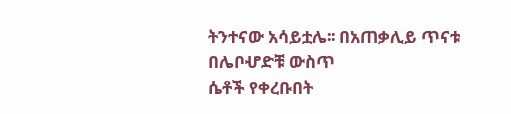ትንተናው አሳይቷሌ፡፡ በአጠቃሊይ ጥናቱ በሌቦሇድቹ ውስጥ
ሴቶች የቀረቡበት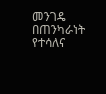መንገዴ በጠንካራነት የተሳለና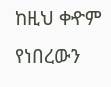ከዚህ ቀዯም የነበረውን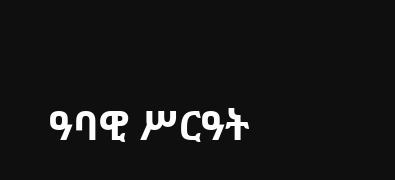ዓባዊ ሥርዓት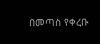በመጣስ የቀረቡ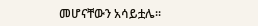መሆናቸውን አሳይቷሌ፡፡